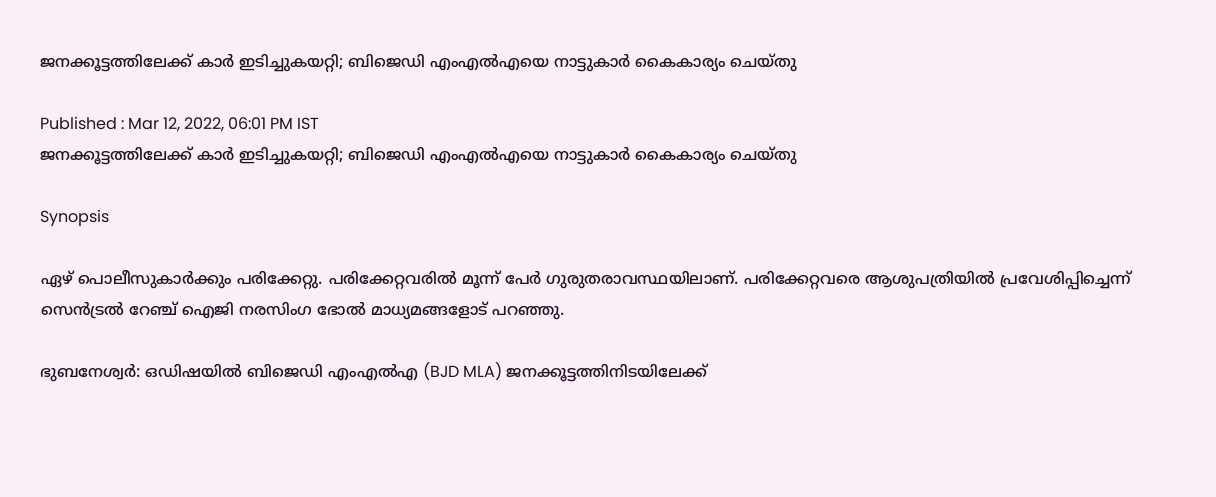ജനക്കൂട്ടത്തിലേക്ക് കാര്‍ ഇടിച്ചുകയറ്റി; ബിജെഡി എംഎല്‍എയെ നാട്ടുകാര്‍ കൈകാര്യം ചെയ്തു

Published : Mar 12, 2022, 06:01 PM IST
ജനക്കൂട്ടത്തിലേക്ക് കാര്‍ ഇടിച്ചുകയറ്റി; ബിജെഡി എംഎല്‍എയെ നാട്ടുകാര്‍ കൈകാര്യം ചെയ്തു

Synopsis

ഏഴ് പൊലീസുകാര്‍ക്കും പരിക്കേറ്റു. പരിക്കേറ്റവരില്‍ മൂന്ന് പേര്‍ ഗുരുതരാവസ്ഥയിലാണ്. പരിക്കേറ്റവരെ ആശുപത്രിയില്‍ പ്രവേശിപ്പിച്ചെന്ന് സെന്‍ട്രല്‍ റേഞ്ച് ഐജി നരസിംഗ ഭോല്‍ മാധ്യമങ്ങളോട് പറഞ്ഞു.

ഭുബനേശ്വര്‍: ഒഡിഷയില്‍ ബിജെഡി എംഎല്‍എ (BJD MLA) ജനക്കൂട്ടത്തിനിടയിലേക്ക്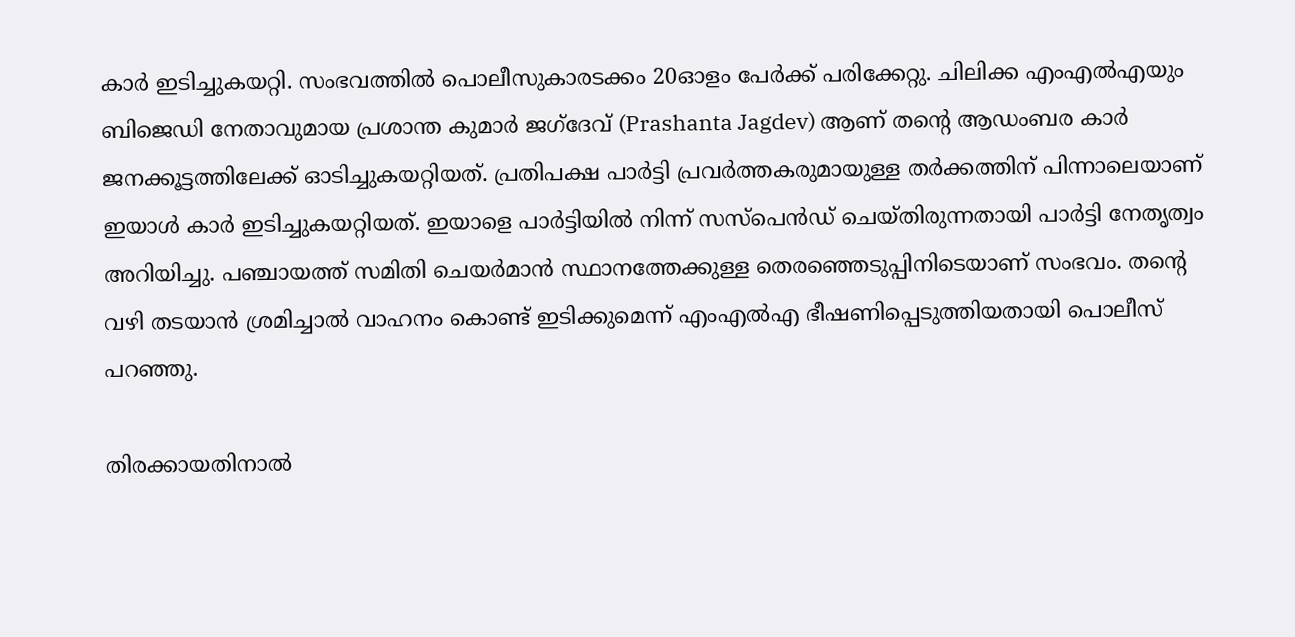കാര്‍ ഇടിച്ചുകയറ്റി. സംഭവത്തില്‍ പൊലീസുകാരടക്കം 20ഓളം പേര്‍ക്ക് പരിക്കേറ്റു. ചിലിക്ക എംഎല്‍എയും ബിജെഡി നേതാവുമായ പ്രശാന്ത കുമാര്‍ ജഗ്ദേവ് (Prashanta Jagdev) ആണ് തന്റെ ആഡംബര കാര്‍ ജനക്കൂട്ടത്തിലേക്ക് ഓടിച്ചുകയറ്റിയത്. പ്രതിപക്ഷ പാര്‍ട്ടി പ്രവര്‍ത്തകരുമായുള്ള തര്‍ക്കത്തിന് പിന്നാലെയാണ് ഇയാള്‍ കാര്‍ ഇടിച്ചുകയറ്റിയത്. ഇയാളെ പാര്‍ട്ടിയില്‍ നിന്ന് സസ്‌പെന്‍ഡ് ചെയ്തിരുന്നതായി പാര്‍ട്ടി നേതൃത്വം അറിയിച്ചു. പഞ്ചായത്ത് സമിതി ചെയര്‍മാന്‍ സ്ഥാനത്തേക്കുള്ള തെരഞ്ഞെടുപ്പിനിടെയാണ് സംഭവം. തന്റെ വഴി തടയാന്‍ ശ്രമിച്ചാല്‍ വാഹനം കൊണ്ട് ഇടിക്കുമെന്ന് എംഎല്‍എ ഭീഷണിപ്പെടുത്തിയതായി പൊലീസ് പറഞ്ഞു.

തിരക്കായതിനാല്‍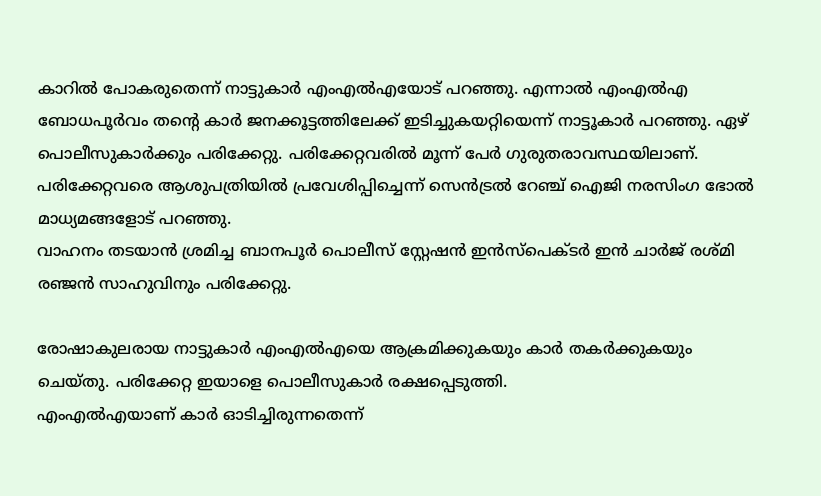കാറില്‍ പോകരുതെന്ന് നാട്ടുകാര്‍ എംഎല്‍എയോട് പറഞ്ഞു. എന്നാല്‍ എംഎല്‍എ ബോധപൂര്‍വം തന്റെ കാര്‍ ജനക്കൂട്ടത്തിലേക്ക് ഇടിച്ചുകയറ്റിയെന്ന് നാട്ടൂകാര്‍ പറഞ്ഞു. ഏഴ് പൊലീസുകാര്‍ക്കും പരിക്കേറ്റു. പരിക്കേറ്റവരില്‍ മൂന്ന് പേര്‍ ഗുരുതരാവസ്ഥയിലാണ്. പരിക്കേറ്റവരെ ആശുപത്രിയില്‍ പ്രവേശിപ്പിച്ചെന്ന് സെന്‍ട്രല്‍ റേഞ്ച് ഐജി നരസിംഗ ഭോല്‍ മാധ്യമങ്ങളോട് പറഞ്ഞു.
വാഹനം തടയാന്‍ ശ്രമിച്ച ബാനപൂര്‍ പൊലീസ് സ്റ്റേഷന്‍ ഇന്‍സ്പെക്ടര്‍ ഇന്‍ ചാര്‍ജ് രശ്മി രഞ്ജന്‍ സാഹുവിനും പരിക്കേറ്റു.

രോഷാകുലരായ നാട്ടുകാര്‍ എംഎല്‍എയെ ആക്രമിക്കുകയും കാര്‍ തകര്‍ക്കുകയും ചെയ്തു. പരിക്കേറ്റ ഇയാളെ പൊലീസുകാര്‍ രക്ഷപ്പെടുത്തി.
എംഎല്‍എയാണ് കാര്‍ ഓടിച്ചിരുന്നതെന്ന്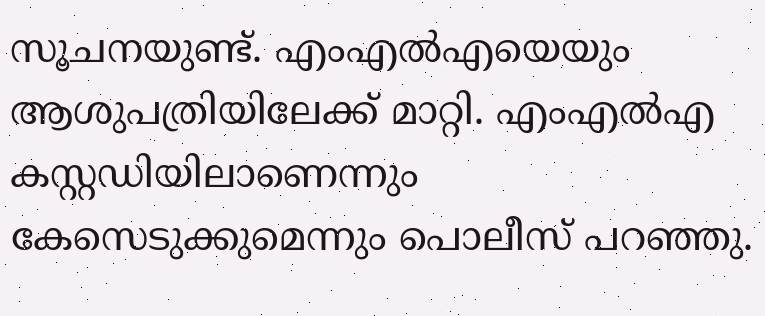സൂചനയുണ്ട്. എംഎല്‍എയെയും ആശുപത്രിയിലേക്ക് മാറ്റി. എംഎല്‍എ കസ്റ്റഡിയിലാണെന്നും  കേസെടുക്കുമെന്നും പൊലീസ് പറഞ്ഞു.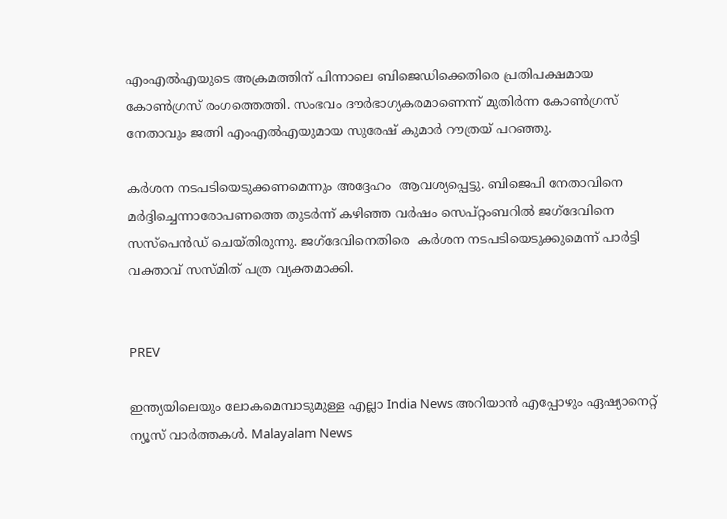എംഎല്‍എയുടെ അക്രമത്തിന് പിന്നാലെ ബിജെഡിക്കെതിരെ പ്രതിപക്ഷമായ കോണ്‍ഗ്രസ് രംഗത്തെത്തി. സംഭവം ദൗര്‍ഭാഗ്യകരമാണെന്ന് മുതിര്‍ന്ന കോണ്‍ഗ്രസ് നേതാവും ജത്നി എംഎല്‍എയുമായ സുരേഷ് കുമാര്‍ റൗത്രയ് പറഞ്ഞു.

കര്‍ശന നടപടിയെടുക്കണമെന്നും അദ്ദേഹം  ആവശ്യപ്പെട്ടു. ബിജെപി നേതാവിനെ മര്‍ദ്ദിച്ചെന്നാരോപണത്തെ തുടര്‍ന്ന് കഴിഞ്ഞ വര്‍ഷം സെപ്റ്റംബറില്‍ ജഗ്ദേവിനെ സസ്‌പെന്‍ഡ് ചെയ്തിരുന്നു. ജഗ്ദേവിനെതിരെ  കര്‍ശന നടപടിയെടുക്കുമെന്ന് പാര്‍ട്ടി വക്താവ് സസ്മിത് പത്ര വ്യക്തമാക്കി.


PREV

ഇന്ത്യയിലെയും ലോകമെമ്പാടുമുള്ള എല്ലാ India News അറിയാൻ എപ്പോഴും ഏഷ്യാനെറ്റ് ന്യൂസ് വാർത്തകൾ. Malayalam News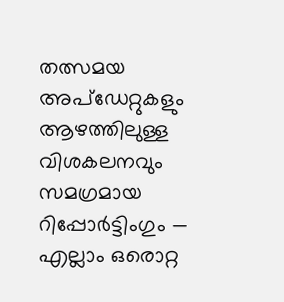തത്സമയ അപ്‌ഡേറ്റുകളും ആഴത്തിലുള്ള വിശകലനവും സമഗ്രമായ റിപ്പോർട്ടിംഗും — എല്ലാം ഒരൊറ്റ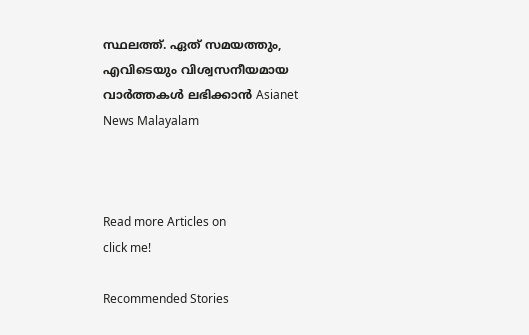സ്ഥലത്ത്. ഏത് സമയത്തും, എവിടെയും വിശ്വസനീയമായ വാർത്തകൾ ലഭിക്കാൻ Asianet News Malayalam



Read more Articles on
click me!

Recommended Stories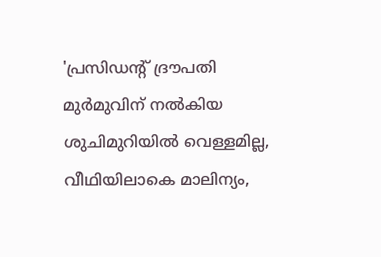'പ്രസിഡന്റ് ദ്രൗപതി മുർമുവിന് നൽകിയ ശുചിമുറിയിൽ വെള്ളമില്ല, വീഥിയിലാകെ മാലിന്യം,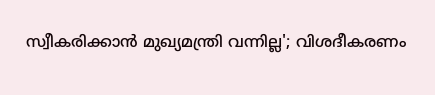സ്വീകരിക്കാൻ മുഖ്യമന്ത്രി വന്നില്ല'; വിശദീകരണം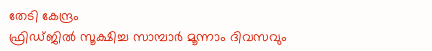തേടി കേന്ദ്രം
ഫ്രിഡ്ജിൽ സൂക്ഷിച്ച സാമ്പാർ മൂന്നാം ദിവസവും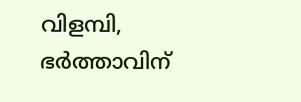വിളമ്പി, ഭർത്താവിന്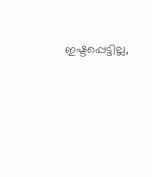ഇഷ്ടപ്പെട്ടില്ല,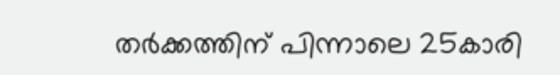തർക്കത്തിന് പിന്നാലെ 25കാരി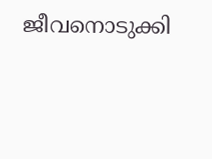ജീവനൊടുക്കി